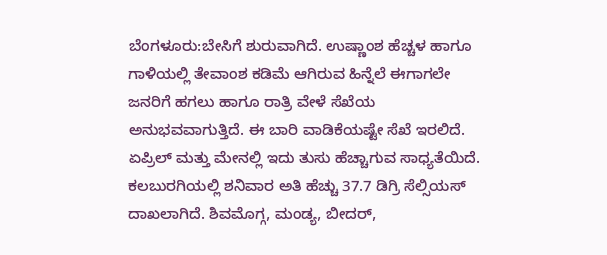ಬೆಂಗಳೂರು:ಬೇಸಿಗೆ ಶುರುವಾಗಿದೆ. ಉಷ್ಣಾಂಶ ಹೆಚ್ಚಳ ಹಾಗೂ ಗಾಳಿಯಲ್ಲಿ ತೇವಾಂಶ ಕಡಿಮೆ ಆಗಿರುವ ಹಿನ್ನೆಲೆ ಈಗಾಗಲೇ ಜನರಿಗೆ ಹಗಲು ಹಾಗೂ ರಾತ್ರಿ ವೇಳೆ ಸೆಖೆಯ ಅನುಭವವಾಗುತ್ತಿದೆ. ಈ ಬಾರಿ ವಾಡಿಕೆಯಷ್ಟೇ ಸೆಖೆ ಇರಲಿದೆ. ಏಪ್ರಿಲ್ ಮತ್ತು ಮೇನಲ್ಲಿ ಇದು ತುಸು ಹೆಚ್ಚಾಗುವ ಸಾಧ್ಯತೆಯಿದೆ.
ಕಲಬುರಗಿಯಲ್ಲಿ ಶನಿವಾರ ಅತಿ ಹೆಚ್ಚು 37.7 ಡಿಗ್ರಿ ಸೆಲ್ಸಿಯಸ್ ದಾಖಲಾಗಿದೆ. ಶಿವಮೊಗ್ಗ, ಮಂಡ್ಯ, ಬೀದರ್,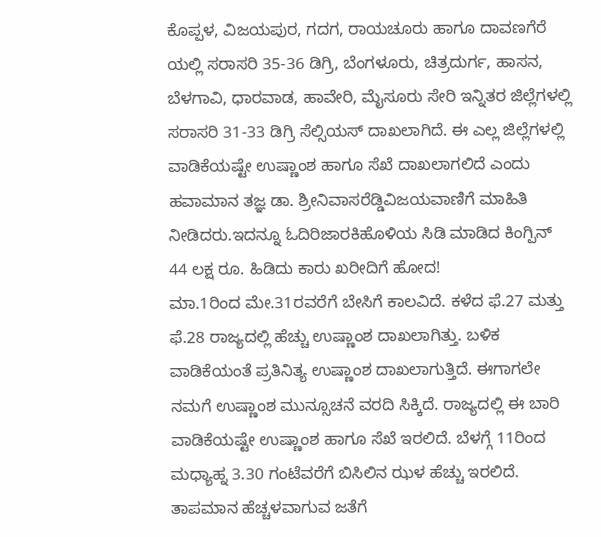ಕೊಪ್ಪಳ, ವಿಜಯಪುರ, ಗದಗ, ರಾಯಚೂರು ಹಾಗೂ ದಾವಣಗೆರೆ ಯಲ್ಲಿ ಸರಾಸರಿ 35-36 ಡಿಗ್ರಿ, ಬೆಂಗಳೂರು, ಚಿತ್ರದುರ್ಗ, ಹಾಸನ, ಬೆಳಗಾವಿ, ಧಾರವಾಡ, ಹಾವೇರಿ, ಮೈಸೂರು ಸೇರಿ ಇನ್ನಿತರ ಜಿಲ್ಲೆಗಳಲ್ಲಿ ಸರಾಸರಿ 31-33 ಡಿಗ್ರಿ ಸೆಲ್ಸಿಯಸ್ ದಾಖಲಾಗಿದೆ. ಈ ಎಲ್ಲ ಜಿಲ್ಲೆಗಳಲ್ಲಿ ವಾಡಿಕೆಯಷ್ಟೇ ಉಷ್ಣಾಂಶ ಹಾಗೂ ಸೆಖೆ ದಾಖಲಾಗಲಿದೆ ಎಂದು ಹವಾಮಾನ ತಜ್ಞ ಡಾ. ಶ್ರೀನಿವಾಸರೆಡ್ಡಿವಿಜಯವಾಣಿಗೆ ಮಾಹಿತಿ ನೀಡಿದರು.ಇದನ್ನೂ ಓದಿರಿಜಾರಕಿಹೊಳಿಯ ಸಿಡಿ ಮಾಡಿದ ಕಿಂಗ್ಪಿನ್ 44 ಲಕ್ಷ ರೂ. ಹಿಡಿದು ಕಾರು ಖರೀದಿಗೆ ಹೋದ!
ಮಾ.1ರಿಂದ ಮೇ.31ರವರೆಗೆ ಬೇಸಿಗೆ ಕಾಲವಿದೆ. ಕಳೆದ ಫೆ.27 ಮತ್ತು ಫೆ.28 ರಾಜ್ಯದಲ್ಲಿ ಹೆಚ್ಚು ಉಷ್ಣಾಂಶ ದಾಖಲಾಗಿತ್ತು. ಬಳಿಕ ವಾಡಿಕೆಯಂತೆ ಪ್ರತಿನಿತ್ಯ ಉಷ್ಣಾಂಶ ದಾಖಲಾಗುತ್ತಿದೆ. ಈಗಾಗಲೇ ನಮಗೆ ಉಷ್ಣಾಂಶ ಮುನ್ಸೂಚನೆ ವರದಿ ಸಿಕ್ಕಿದೆ. ರಾಜ್ಯದಲ್ಲಿ ಈ ಬಾರಿ ವಾಡಿಕೆಯಷ್ಟೇ ಉಷ್ಣಾಂಶ ಹಾಗೂ ಸೆಖೆ ಇರಲಿದೆ. ಬೆಳಗ್ಗೆ 11ರಿಂದ ಮಧ್ಯಾಹ್ನ 3.30 ಗಂಟೆವರೆಗೆ ಬಿಸಿಲಿನ ಝಳ ಹೆಚ್ಚು ಇರಲಿದೆ. ತಾಪಮಾನ ಹೆಚ್ಚಳವಾಗುವ ಜತೆಗೆ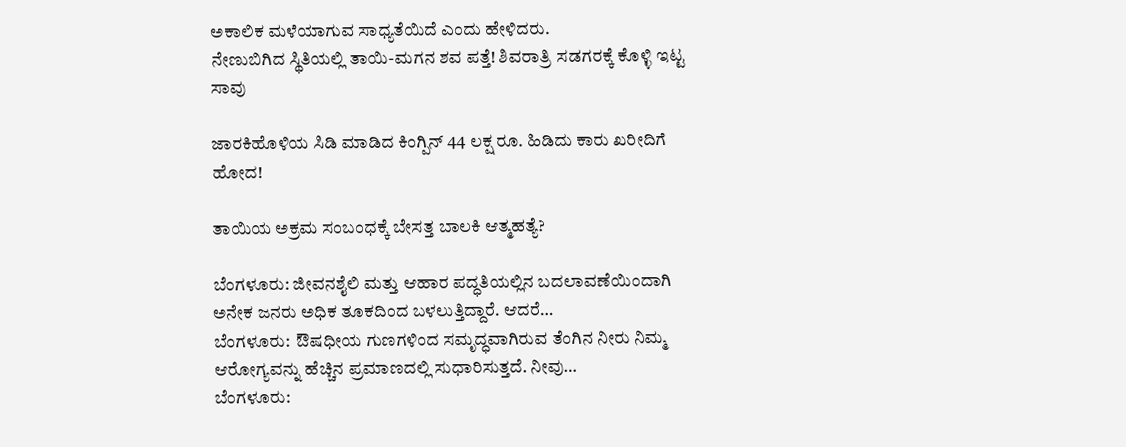ಅಕಾಲಿಕ ಮಳೆಯಾಗುವ ಸಾಧ್ಯತೆಯಿದೆ ಎಂದು ಹೇಳಿದರು.
ನೇಣುಬಿಗಿದ ಸ್ಥಿತಿಯಲ್ಲಿ ತಾಯಿ-ಮಗನ ಶವ ಪತ್ತೆ! ಶಿವರಾತ್ರಿ ಸಡಗರಕ್ಕೆ ಕೊಳ್ಳಿ ಇಟ್ಟ ಸಾವು

ಜಾರಕಿಹೊಳಿಯ ಸಿಡಿ ಮಾಡಿದ ಕಿಂಗ್ಪಿನ್ 44 ಲಕ್ಷ ರೂ. ಹಿಡಿದು ಕಾರು ಖರೀದಿಗೆ ಹೋದ!

ತಾಯಿಯ ಅಕ್ರಮ ಸಂಬಂಧಕ್ಕೆ ಬೇಸತ್ತ ಬಾಲಕಿ ಆತ್ಮಹತ್ಯೆ?

ಬೆಂಗಳೂರು: ಜೀವನಶೈಲಿ ಮತ್ತು ಆಹಾರ ಪದ್ಧತಿಯಲ್ಲಿನ ಬದಲಾವಣೆಯಿಂದಾಗಿ ಅನೇಕ ಜನರು ಅಧಿಕ ತೂಕದಿಂದ ಬಳಲುತ್ತಿದ್ದಾರೆ. ಆದರೆ…
ಬೆಂಗಳೂರು:  ಔಷಧೀಯ ಗುಣಗಳಿಂದ ಸಮೃದ್ಧವಾಗಿರುವ ತೆಂಗಿನ ನೀರು ನಿಮ್ಮ  ಆರೋಗ್ಯವನ್ನು ಹೆಚ್ಚಿನ ಪ್ರಮಾಣದಲ್ಲಿ ಸುಧಾರಿಸುತ್ತದೆ. ನೀವು…
ಬೆಂಗಳೂರು: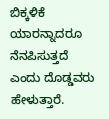ಬಿಕ್ಕಳಿಕೆ ಯಾರನ್ನಾದರೂ ನೆನಪಿಸುತ್ತದೆ ಎಂದು ದೊಡ್ಡವರು ಹೇಳುತ್ತಾರೆ.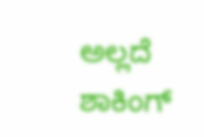ಅಲ್ಲದೆ ಶಾಕಿಂಗ್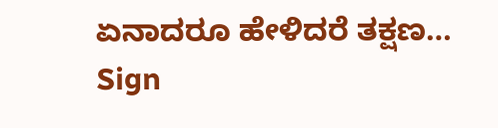ಏನಾದರೂ ಹೇಳಿದರೆ ತಕ್ಷಣ…
Sign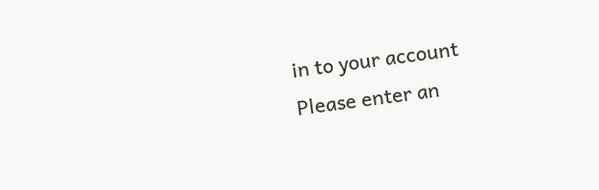in to your account
Please enter an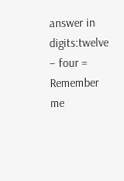answer in digits:twelve − four =
Remember me